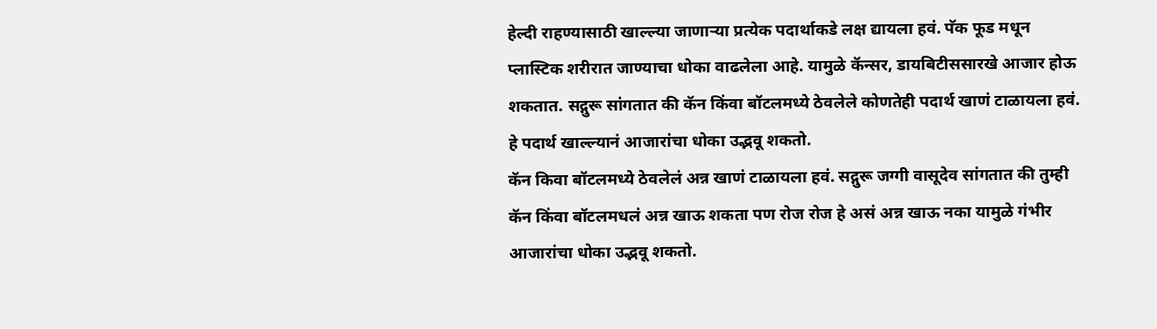हेल्दी राहण्यासाठी खाल्ल्या जाणाऱ्या प्रत्येक पदार्थाकडे लक्ष द्यायला हवं. पॅक फूड मधून प्लास्टिक शरीरात जाण्याचा धोका वाढलेला आहे. यामुळे कॅन्सर, डायबिटीससारखे आजार होऊ शकतात. सद्गुरू सांगतात की कॅन किंवा बॉटलमध्ये ठेवलेले कोणतेही पदार्थ खाणं टाळायला हवं. हे पदार्थ खाल्ल्यानं आजारांचा धोका उद्भवू शकतो.
कॅन किवा बॉटलमध्ये ठेवलेलं अन्न खाणं टाळायला हवं. सद्गुरू जग्गी वासूदेव सांगतात की तुम्ही कॅन किंवा बॉटलमधलं अन्न खाऊ शकता पण रोज रोज हे असं अन्न खाऊ नका यामुळे गंभीर आजारांचा धोका उद्भवू शकतो.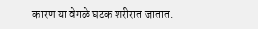कारण या वेगळे घटक शरीरात जातात.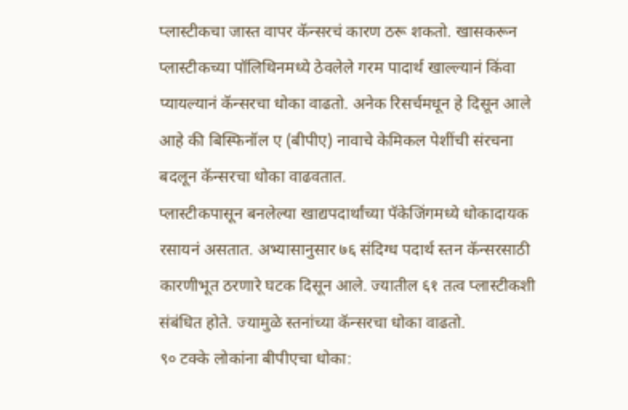प्लास्टीकचा जास्त वापर कॅन्सरचं कारण ठरू शकतो. खासकरून प्लास्टीकच्या पॉलिथिनमध्ये ठेवलेले गरम पादार्थ खाल्ल्यानं किंवा प्यायल्यानं कॅन्सरचा धोका वाढतो. अनेक रिसर्चमधून हे दिसून आले आहे की बिस्फिनॉल ए (बीपीए) नावाचे केमिकल पेशींची संरचना बदलून कॅन्सरचा धोका वाढवतात.
प्लास्टीकपासून बनलेल्या खाद्यपदार्थांच्या पॅकेजिंगमध्ये धोकादायक रसायनं असतात. अभ्यासानुसार ७६ संदिग्ध पदार्थ स्तन कॅन्सरसाठी कारणीभूत ठरणारे घटक दिसून आले. ज्यातील ६१ तत्व प्लास्टीकशी संबंधित होते. ज्यामुळे स्तनांच्या कॅन्सरचा धोका वाढतो.
९० टक्के लोकांना बीपीएचा धोका: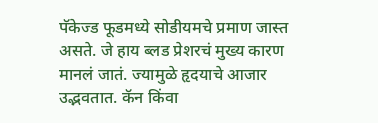पॅकेज्ड फूडमध्ये सोडीयमचे प्रमाण जास्त असते. जे हाय ब्लड प्रेशरचं मुख्य कारण मानलं जातं. ज्यामुळे हृदयाचे आजार उद्भवतात. कॅन किंवा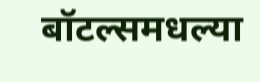बॉटल्समधल्या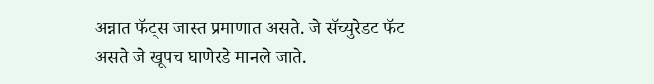अन्नात फॅट्स जास्त प्रमाणात असते. जे सॅच्युरेडट फॅट असते जे खूपच घाणेरडे मानले जाते.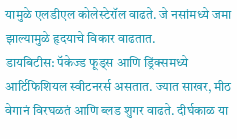यामुळे एलडीएल कोलेस्टेरॉल वाढते. जे नसांमध्ये जमा झाल्यामुळे हृदयाचे विकार वाढतात.
डायबिटीस: पॅकेज्ड फूड्स आणि ड्रिंक्समध्ये आर्टिफिशियल स्वीटनरर्स असतात. ज्यात साखर, मीठ वेगानं विरघळतं आणि ब्लड शुगर वाढते. दीर्घकाळ या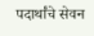पदार्थांचे सेवन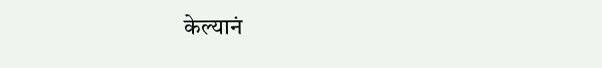केल्यानं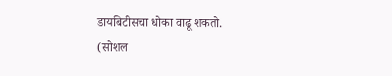डायबिटीसचा धोका वाढू शकतो.
(सोशल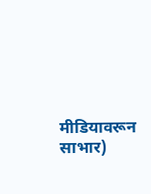मीडियावरून साभार)